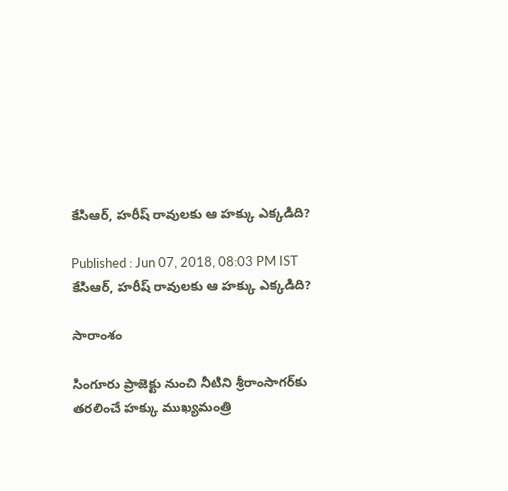కేసిఆర్, హరీష్ రావులకు ఆ హక్కు ఎక్కడిది?

Published : Jun 07, 2018, 08:03 PM IST
కేసిఆర్, హరీష్ రావులకు ఆ హక్కు ఎక్కడిది?

సారాంశం

సింగూరు ప్రాజెక్టు నుంచి నీటిని శ్రీరాంసాగర్‌కు తరలించే హక్కు ముఖ్యమంత్రి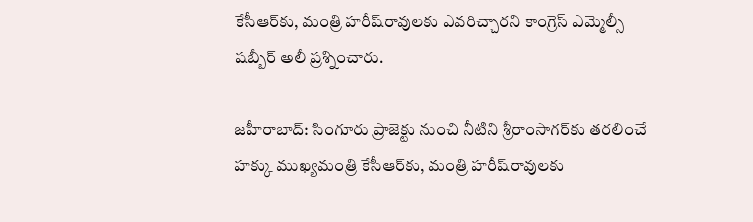కేసీఆర్‌కు, మంత్రి హరీష్‌రావులకు ఎవరిచ్చారని కాంగ్రెస్‌ ఎమ్మెల్సీ షబ్బీర్‌ అలీ ప్రశ్నించారు.

జహీరాబాద్: సింగూరు ప్రాజెక్టు నుంచి నీటిని శ్రీరాంసాగర్‌కు తరలించే హక్కు ముఖ్యమంత్రి కేసీఆర్‌కు, మంత్రి హరీష్‌రావులకు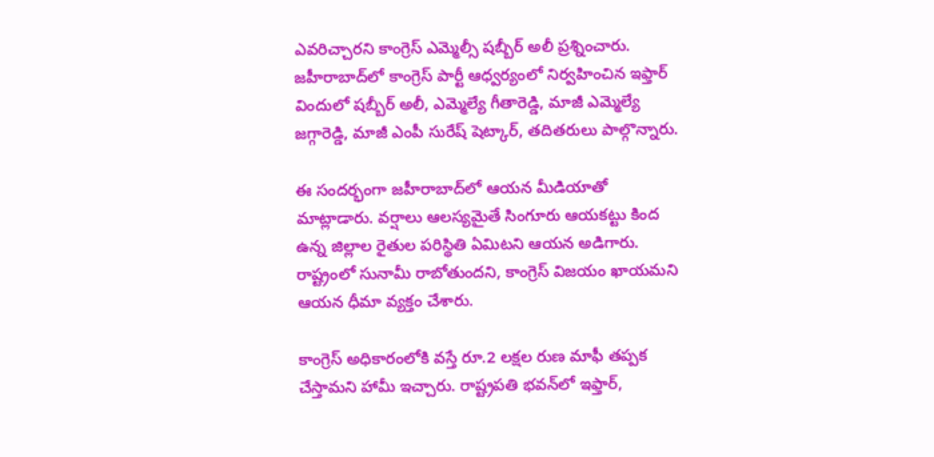ఎవరిచ్చారని కాంగ్రెస్‌ ఎమ్మెల్సీ షబ్బీర్‌ అలీ ప్రశ్నించారు. జహీరాబాద్‌లో కాంగ్రెస్‌ పార్టీ ఆధ్వర్యంలో నిర్వహించిన ఇఫ్తార్‌ విందులో షబ్బీర్‌ అలీ, ఎమ్మెల్యే గీతారెడ్డి, మాజీ ఎమ్మెల్యే జగ్గారెడ్డి, మాజీ ఎంపీ సురేష్‌ షెట్కార్‌, తదితరులు పాల్గొన్నారు.

ఈ సందర్భంగా జహీరాబాద్‌లో ఆయన మీడియాతో మాట్లాడారు. వర్షాలు ఆలస్యమైతే సింగూరు ఆయకట్టు కింద ఉన్న జిల్లాల రైతుల పరిస్థితి ఏమిటని ఆయన అడిగారు. రాష్ట్రంలో సునామీ రాబోతుందని, కాంగ్రెస్‌ విజయం ఖాయమని ఆయన ధీమా వ్యక్తం చేశారు.

కాంగ్రెస్‌ అధికారంలోకి వస్తే రూ.2 లక్షల రుణ మాఫీ తప్పక చేస్తామని హామీ ఇచ్చారు. రాష్ట్రపతి భవన్‌లో ఇఫ్తార్‌,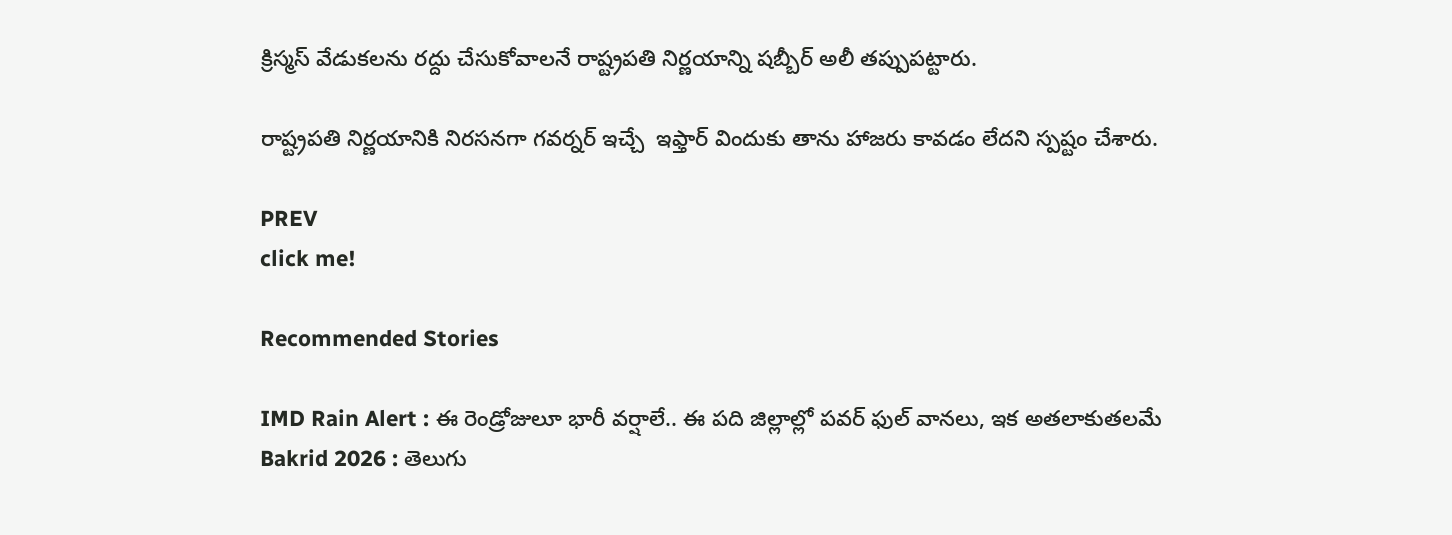క్రిస్మస్‌ వేడుకలను రద్దు చేసుకోవాలనే రాష్ట్రపతి నిర్ణయాన్ని షబ్బీర్‌ అలీ తప్పుపట్టారు.

రాష్ట్రపతి నిర్ణయానికి నిరసనగా గవర్నర్‌ ఇచ్చే  ఇఫ్తార్‌ విందుకు తాను హాజరు కావడం లేదని స్పష్టం చేశారు.

PREV
click me!

Recommended Stories

IMD Rain Alert : ఈ రెండ్రోజులూ భారీ వర్షాలే.. ఈ పది జిల్లాల్లో పవర్ ఫుల్ వానలు, ఇక అతలాకుతలమే
Bakrid 2026 : తెలుగు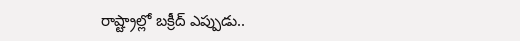రాష్ట్రాల్లో బక్రీద్ ఎప్పుడు..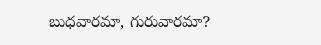బుధవారమా, గురువారమా?